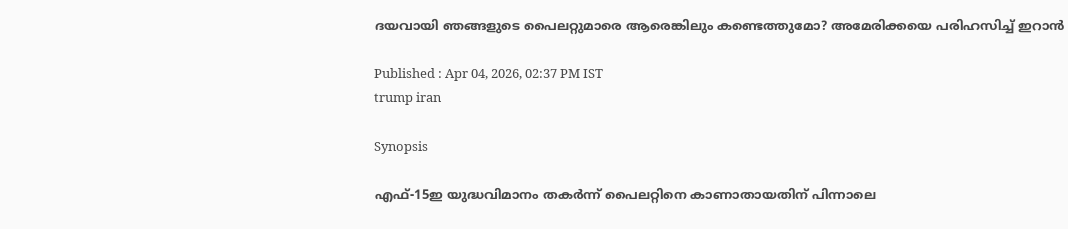ദയവായി ഞങ്ങളുടെ പൈലറ്റുമാരെ ആരെങ്കിലും കണ്ടെത്തുമോ? അമേരിക്കയെ പരിഹസിച്ച് ഇറാൻ

Published : Apr 04, 2026, 02:37 PM IST
trump iran

Synopsis

എഫ്-15ഇ യുദ്ധവിമാനം തകർന്ന് പൈലറ്റിനെ കാണാതായതിന് പിന്നാലെ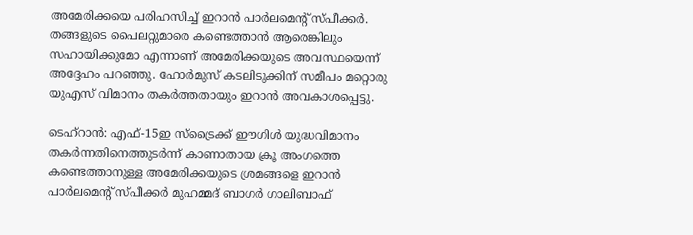അമേരിക്കയെ പരിഹസിച്ച് ഇറാൻ പാർലമെന്റ് സ്പീക്കർ. തങ്ങളുടെ പൈലറ്റുമാരെ കണ്ടെത്താൻ ആരെങ്കിലും സഹായിക്കുമോ എന്നാണ് അമേരിക്കയുടെ അവസ്ഥയെന്ന് അദ്ദേഹം പറഞ്ഞു. ഹോർമുസ് കടലിടുക്കിന് സമീപം മറ്റൊരു യുഎസ് വിമാനം തകർത്തതായും ഇറാൻ അവകാശപ്പെട്ടു.

ടെഹ്‌റാൻ: എഫ്-15ഇ സ്ട്രൈക്ക് ഈഗിൾ യുദ്ധവിമാനം തകർന്നതിനെത്തുടർന്ന് കാണാതായ ക്രൂ അംഗത്തെ കണ്ടെത്താനുള്ള അമേരിക്കയുടെ ശ്രമങ്ങളെ ഇറാൻ പാർലമെന്റ് സ്പീക്കർ മുഹമ്മദ് ബാഗർ ഗാലിബാഫ്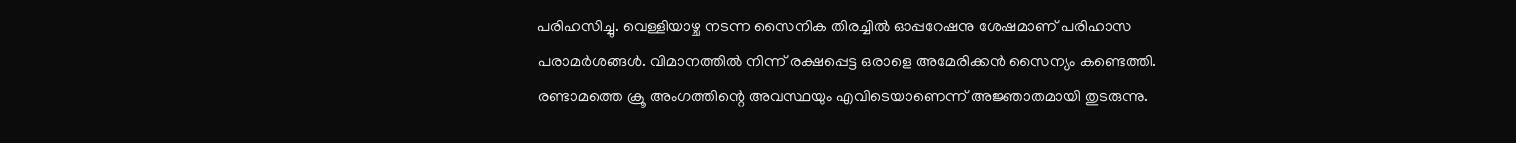പരിഹസിച്ചു. വെള്ളിയാഴ്ച നടന്ന സൈനിക തിരച്ചിൽ ഓപ്പറേഷനു ശേഷമാണ് പരിഹാസ പരാമർശങ്ങൾ. വിമാനത്തിൽ നിന്ന് രക്ഷപ്പെട്ട ഒരാളെ അമേരിക്കൻ സൈന്യം കണ്ടെത്തി. രണ്ടാമത്തെ ക്രൂ അംഗത്തിന്റെ അവസ്ഥയും എവിടെയാണെന്ന് അജ്ഞാതമായി തുടരുന്നു.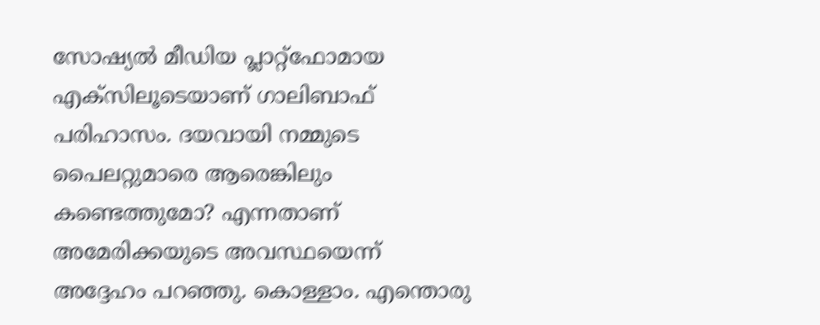സോഷ്യൽ മീഡിയ പ്ലാറ്റ്‌ഫോമായ എക്‌സിലൂടെയാണ് ഗാലിബാഫ് പരിഹാസം. ദയവായി നമ്മുടെ പൈലറ്റുമാരെ ആരെങ്കിലും കണ്ടെത്തുമോ? എന്നതാണ് അമേരിക്കയുടെ അവസ്ഥയെന്ന് അദ്ദേഹം പറഞ്ഞു. കൊള്ളാം. എന്തൊരു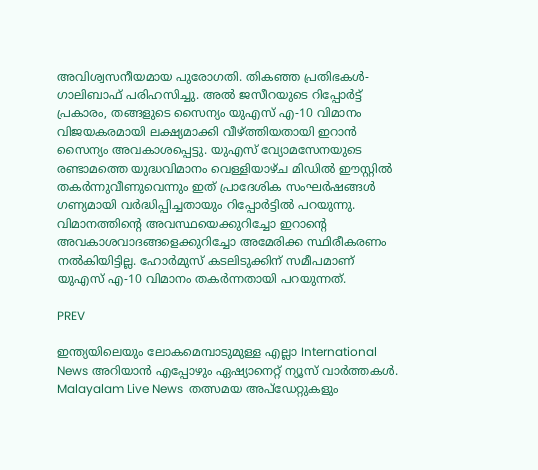അവിശ്വസനീയമായ പുരോഗതി. തികഞ്ഞ പ്രതിഭകൾ- ഗാലിബാഫ് പരിഹസിച്ചു. അൽ ജസീറയുടെ റിപ്പോർട്ട് പ്രകാരം, തങ്ങളുടെ സൈന്യം യുഎസ് എ-10 വിമാനം വിജയകരമായി ലക്ഷ്യമാക്കി വീഴ്ത്തിയതായി ഇറാൻ സൈന്യം അവകാശപ്പെട്ടു. യുഎസ് വ്യോമസേനയുടെ രണ്ടാമത്തെ യുദ്ധവിമാനം വെള്ളിയാഴ്ച മിഡിൽ ഈസ്റ്റിൽ തകർന്നുവീണുവെന്നും ഇത് പ്രാദേശിക സംഘർഷങ്ങൾ ഗണ്യമായി വർദ്ധിപ്പിച്ചതായും റിപ്പോർട്ടിൽ പറയുന്നു. വിമാനത്തിന്റെ അവസ്ഥയെക്കുറിച്ചോ ഇറാന്റെ അവകാശവാദങ്ങളെക്കുറിച്ചോ അമേരിക്ക സ്ഥിരീകരണം നൽകിയിട്ടില്ല. ഹോർമുസ് കടലിടുക്കിന് സമീപമാണ് യുഎസ് എ-10 വിമാനം തകർന്നതായി പറയുന്നത്.

PREV

ഇന്ത്യയിലെയും ലോകമെമ്പാടുമുള്ള എല്ലാ International News അറിയാൻ എപ്പോഴും ഏഷ്യാനെറ്റ് ന്യൂസ് വാർത്തകൾ. Malayalam Live News  തത്സമയ അപ്‌ഡേറ്റുകളും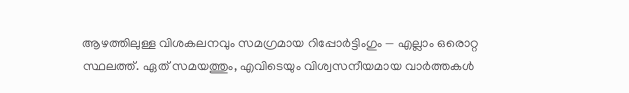ആഴത്തിലുള്ള വിശകലനവും സമഗ്രമായ റിപ്പോർട്ടിംഗും — എല്ലാം ഒരൊറ്റ സ്ഥലത്ത്. ഏത് സമയത്തും, എവിടെയും വിശ്വസനീയമായ വാർത്തകൾ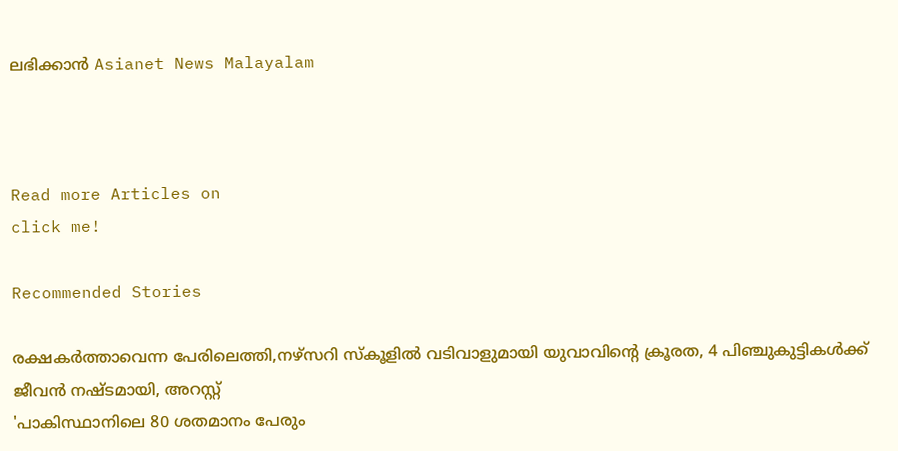ലഭിക്കാൻ Asianet News Malayalam



Read more Articles on
click me!

Recommended Stories

രക്ഷകർത്താവെന്ന പേരിലെത്തി,നഴ്സറി സ്കൂളിൽ വടിവാളുമായി യുവാവിന്റെ ക്രൂരത, 4 പിഞ്ചുകുട്ടികൾക്ക് ജീവൻ നഷ്ടമായി, അറസ്റ്റ്
'പാകിസ്ഥാനിലെ 80 ശതമാനം പേരും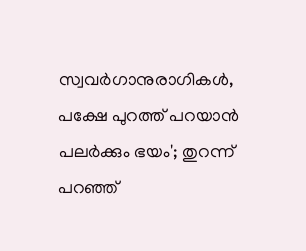സ്വവർഗാനുരാഗികൾ, പക്ഷേ പുറത്ത് പറയാൻ പലർക്കും ഭയം'; തുറന്ന് പറഞ്ഞ്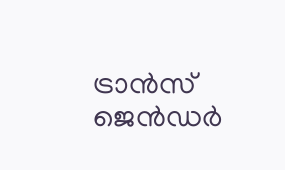ട്രാൻസ് ജെൻഡർ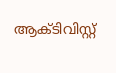ആക്ടിവിസ്റ്റ്